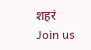शहरं
Join us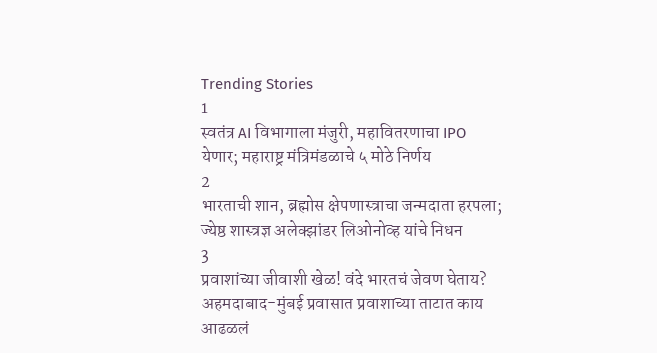Trending Stories
1
स्वतंत्र AI विभागाला मंजुरी, महावितरणाचा IPO येणार; महाराष्ट्र मंत्रिमंडळाचे ५ मोठे निर्णय
2
भारताची शान, ब्रह्मोस क्षेपणास्त्राचा जन्मदाता हरपला; ज्येष्ठ शास्त्रज्ञ अलेक्झांडर लिओनोव्ह यांचे निधन
3
प्रवाशांच्या जीवाशी खेळ! वंदे भारतचं जेवण घेताय? अहमदाबाद-मुंबई प्रवासात प्रवाशाच्या ताटात काय आढळलं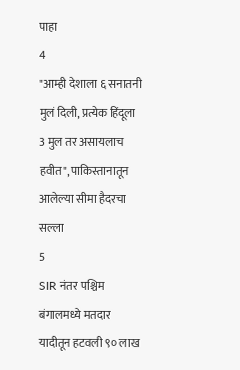पाहा
4
"आम्ही देशाला ६ सनातनी मुलं दिली, प्रत्येक हिंदूला 3 मुल तर असायलाच हवीत", पाकिस्तानातून आलेल्या सीमा हैदरचा सल्ला
5
SIR नंतर पश्चिम बंगालमध्ये मतदार यादीतून हटवली ९० लाख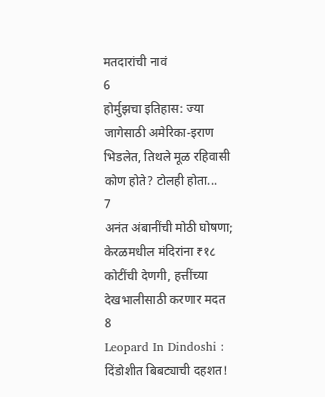मतदारांची नावं
6
होर्मुझचा इतिहास: ज्या जागेसाठी अमेरिका-इराण भिडलेत, तिथले मूळ रहिवासी कोण होते? टोलही होता...
7
अनंत अंबानींची मोठी घोषणा; केरळमधील मंदिरांना ₹१८ कोटींची देणगी, हत्तींच्या देखभालीसाठी करणार मदत
8
Leopard In Dindoshi : दिंडोशीत बिबट्याची दहशत!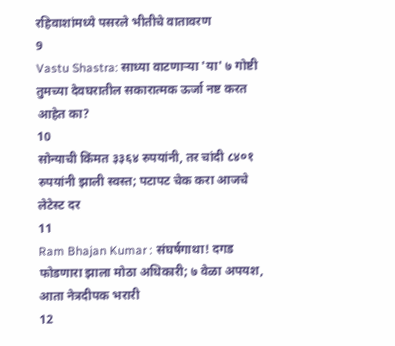रहिवाशांमध्ये पसरले भीतीचे वातावरण
9
Vastu Shastra: साध्या वाटणाऱ्या 'या' ७ गोष्टी तुमच्या देवघरातील सकारात्मक ऊर्जा नष्ट करत आहेत का?
10
सोन्याची किंमत ३३६४ रुपयांनी, तर चांदी ८४०१ रुपयांनी झाली स्वस्त; पटापट चेक करा आजचे लेटेस्ट दर
11
Ram Bhajan Kumar : संघर्षगाथा! दगड फोडणारा झाला मोठा अधिकारी; ७ वेळा अपयश, आता नेत्रदीपक भरारी
12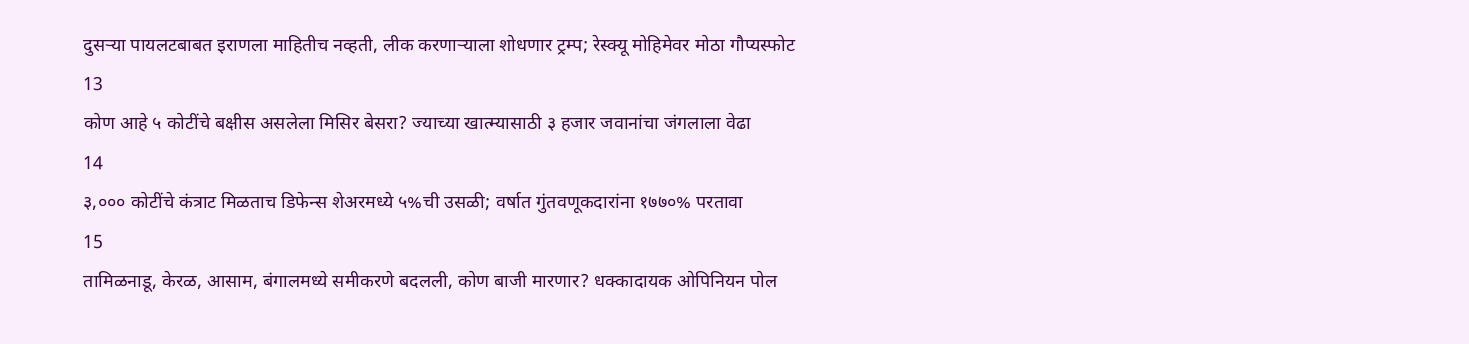दुसऱ्या पायलटबाबत इराणला माहितीच नव्हती, लीक करणाऱ्याला शोधणार ट्रम्प; रेस्क्यू मोहिमेवर मोठा गौप्यस्फोट
13
कोण आहे ५ कोटींचे बक्षीस असलेला मिसिर बेसरा? ज्याच्या खात्म्यासाठी ३ हजार जवानांचा जंगलाला वेढा
14
३,००० कोटींचे कंत्राट मिळताच डिफेन्स शेअरमध्ये ५%ची उसळी; वर्षात गुंतवणूकदारांना १७७०% परतावा
15
तामिळनाडू, केरळ, आसाम, बंगालमध्ये समीकरणे बदलली, कोण बाजी मारणार? धक्कादायक ओपिनियन पोल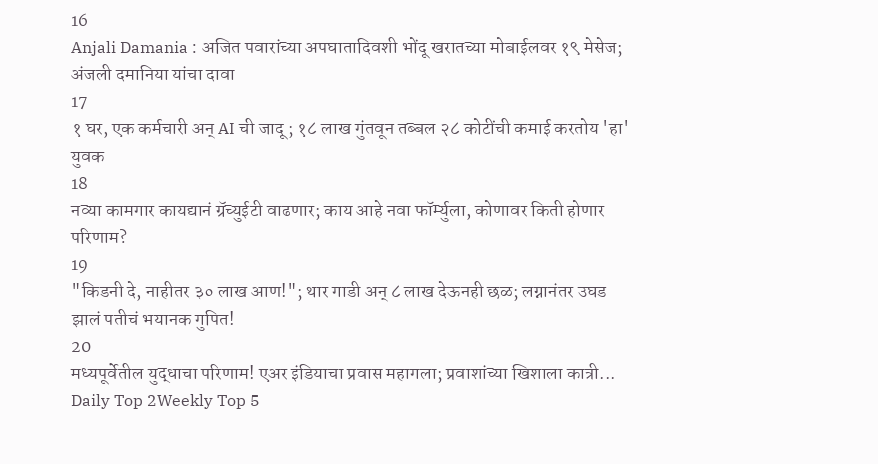16
Anjali Damania : अजित पवारांच्या अपघातादिवशी भोंदू खरातच्या मोबाईलवर १९ मेसेज; अंजली दमानिया यांचा दावा
17
१ घर, एक कर्मचारी अन् AI ची जादू; १८ लाख गुंतवून तब्बल २८ कोटींची कमाई करतोय 'हा' युवक
18
नव्या कामगार कायद्यानं ग्रॅच्युईटी वाढणार; काय आहे नवा फॉर्म्युला, कोणावर किती होणार परिणाम?
19
"किडनी दे, नाहीतर ३० लाख आण!"; थार गाडी अन् ८ लाख देऊनही छळ; लग्नानंतर उघड झालं पतीचं भयानक गुपित!
20
मध्यपूर्वेतील युद्धाचा परिणाम! एअर इंडियाचा प्रवास महागला; प्रवाशांच्या खिशाला कात्री...
Daily Top 2Weekly Top 5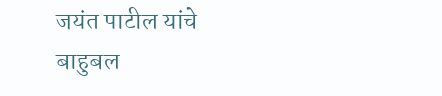जयंत पाटील यांचे बाहुबल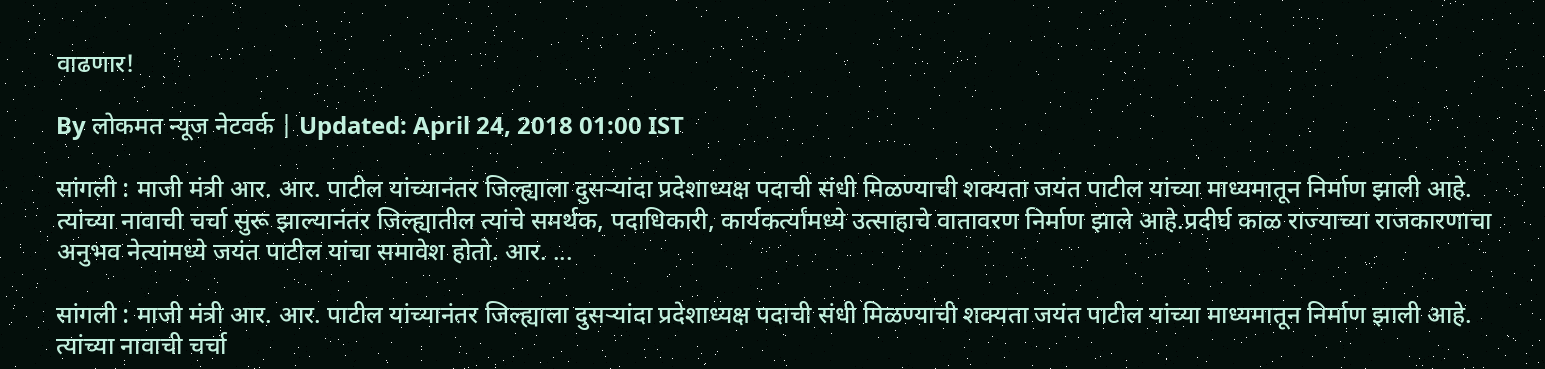वाढणार!

By लोकमत न्यूज नेटवर्क | Updated: April 24, 2018 01:00 IST

सांगली : माजी मंत्री आर. आर. पाटील यांच्यानंतर जिल्ह्याला दुसऱ्यांदा प्रदेशाध्यक्ष पदाची संधी मिळण्याची शक्यता जयंत पाटील यांच्या माध्यमातून निर्माण झाली आहे. त्यांच्या नावाची चर्चा सुरू झाल्यानंतर जिल्ह्यातील त्यांचे समर्थक, पदाधिकारी, कार्यकर्त्यांमध्ये उत्साहाचे वातावरण निर्माण झाले आहे.प्रदीर्घ काळ राज्याच्या राजकारणाचा अनुभव नेत्यांमध्ये जयंत पाटील यांचा समावेश होतो. आर. ...

सांगली : माजी मंत्री आर. आर. पाटील यांच्यानंतर जिल्ह्याला दुसऱ्यांदा प्रदेशाध्यक्ष पदाची संधी मिळण्याची शक्यता जयंत पाटील यांच्या माध्यमातून निर्माण झाली आहे. त्यांच्या नावाची चर्चा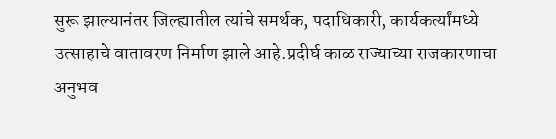सुरू झाल्यानंतर जिल्ह्यातील त्यांचे समर्थक, पदाधिकारी, कार्यकर्त्यांमध्ये उत्साहाचे वातावरण निर्माण झाले आहे.प्रदीर्घ काळ राज्याच्या राजकारणाचा अनुभव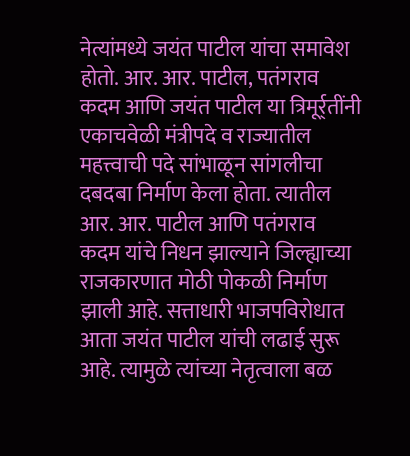नेत्यांमध्ये जयंत पाटील यांचा समावेश होतो. आर. आर. पाटील, पतंगराव कदम आणि जयंत पाटील या त्रिमूर्र्तींनी एकाचवेळी मंत्रीपदे व राज्यातील महत्त्वाची पदे सांभाळून सांगलीचा दबदबा निर्माण केला होता. त्यातील आर. आर. पाटील आणि पतंगराव कदम यांचे निधन झाल्याने जिल्ह्याच्या राजकारणात मोठी पोकळी निर्माण झाली आहे. सत्ताधारी भाजपविरोधात आता जयंत पाटील यांची लढाई सुरू आहे. त्यामुळे त्यांच्या नेतृत्वाला बळ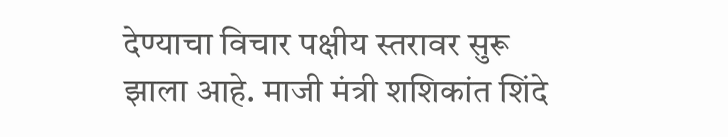देण्याचा विचार पक्षीय स्तरावर सुरू झाला आहे. माजी मंत्री शशिकांत शिंदे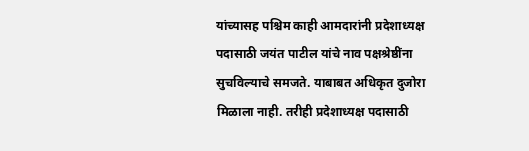यांच्यासह पश्चिम काही आमदारांनी प्रदेशाध्यक्ष पदासाठी जयंत पाटील यांचे नाव पक्षश्रेष्ठींना सुचविल्याचे समजते. याबाबत अधिकृत दुजोरा मिळाला नाही. तरीही प्रदेशाध्यक्ष पदासाठी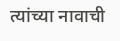त्यांच्या नावाची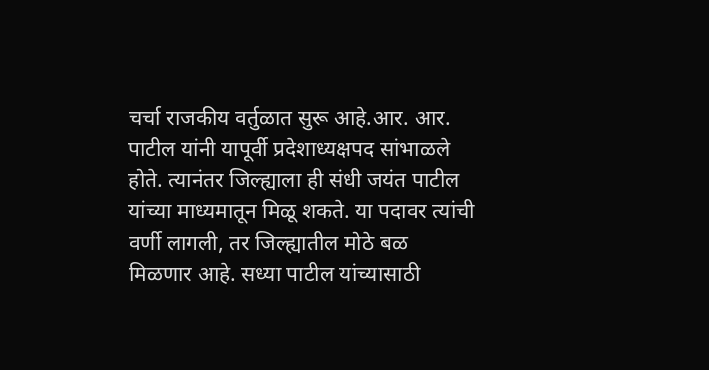चर्चा राजकीय वर्तुळात सुरू आहे.आर. आर. पाटील यांनी यापूर्वी प्रदेशाध्यक्षपद सांभाळले होते. त्यानंतर जिल्ह्याला ही संधी जयंत पाटील यांच्या माध्यमातून मिळू शकते. या पदावर त्यांची वर्णी लागली, तर जिल्ह्यातील मोठे बळ मिळणार आहे. सध्या पाटील यांच्यासाठी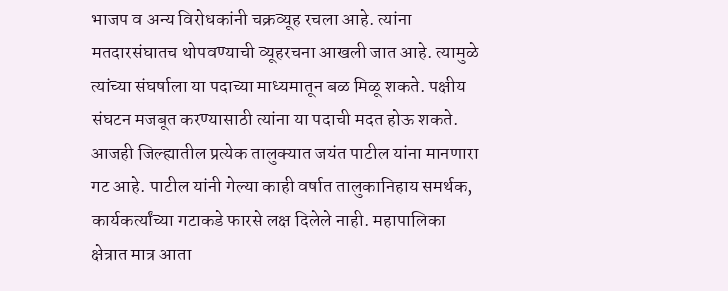भाजप व अन्य विरोधकांनी चक्रव्यूह रचला आहे. त्यांना मतदारसंघातच थोपवण्याची व्यूहरचना आखली जात आहे. त्यामुळे त्यांच्या संघर्षाला या पदाच्या माध्यमातून बळ मिळू शकते. पक्षीय संघटन मजबूत करण्यासाठी त्यांना या पदाची मदत होऊ शकते. आजही जिल्ह्यातील प्रत्येक तालुक्यात जयंत पाटील यांना मानणारा गट आहे. पाटील यांनी गेल्या काही वर्षात तालुकानिहाय समर्थक, कार्यकर्त्यांच्या गटाकडे फारसे लक्ष दिलेले नाही. महापालिका क्षेत्रात मात्र आता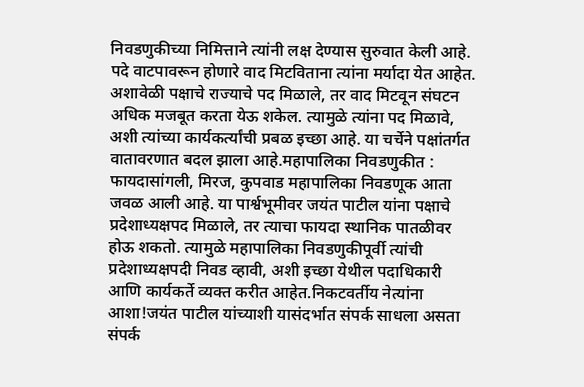निवडणुकीच्या निमित्ताने त्यांनी लक्ष देण्यास सुरुवात केली आहे. पदे वाटपावरून होणारे वाद मिटविताना त्यांना मर्यादा येत आहेत. अशावेळी पक्षाचे राज्याचे पद मिळाले, तर वाद मिटवून संघटन अधिक मजबूत करता येऊ शकेल. त्यामुळे त्यांना पद मिळावे, अशी त्यांच्या कार्यकर्त्यांची प्रबळ इच्छा आहे. या चर्चेने पक्षांतर्गत वातावरणात बदल झाला आहे.महापालिका निवडणुकीत : फायदासांगली, मिरज, कुपवाड महापालिका निवडणूक आता जवळ आली आहे. या पार्श्वभूमीवर जयंत पाटील यांना पक्षाचे प्रदेशाध्यक्षपद मिळाले, तर त्याचा फायदा स्थानिक पातळीवर होऊ शकतो. त्यामुळे महापालिका निवडणुकीपूर्वी त्यांची प्रदेशाध्यक्षपदी निवड व्हावी, अशी इच्छा येथील पदाधिकारी आणि कार्यकर्ते व्यक्त करीत आहेत.निकटवर्तीय नेत्यांना आशा!जयंत पाटील यांच्याशी यासंदर्भात संपर्क साधला असता संपर्क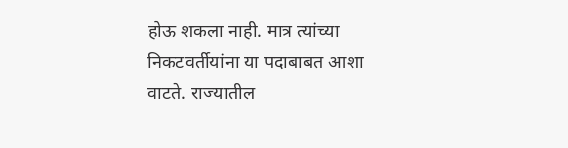होऊ शकला नाही. मात्र त्यांच्या निकटवर्तीयांना या पदाबाबत आशा वाटते. राज्यातील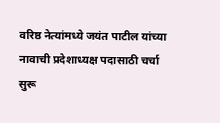वरिष्ठ नेत्यांमध्ये जयंत पाटील यांच्या नावाची प्रदेशाध्यक्ष पदासाठी चर्चा सुरू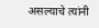असल्याचे त्यांनी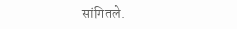सांगितले.